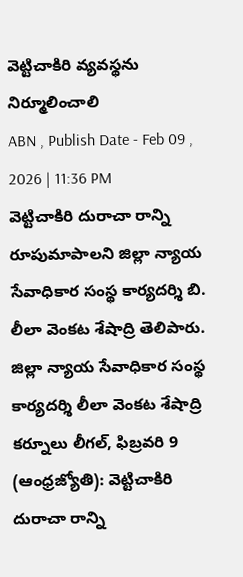వెట్టిచాకిరి వ్యవస్థను నిర్మూలించాలి
ABN , Publish Date - Feb 09 , 2026 | 11:36 PM
వెట్టిచాకిరి దురాచా రాన్ని రూపుమాపాలని జిల్లా న్యాయ సేవాధికార సంస్థ కార్యదర్శి బి. లీలా వెంకట శేషాద్రి తెలిపారు.
జిల్లా న్యాయ సేవాధికార సంస్థ కార్యదర్శి లీలా వెంకట శేషాద్రి
కర్నూలు లీగల్, ఫిబ్రవరి 9 (ఆంధ్రజ్యోతి): వెట్టిచాకిరి దురాచా రాన్ని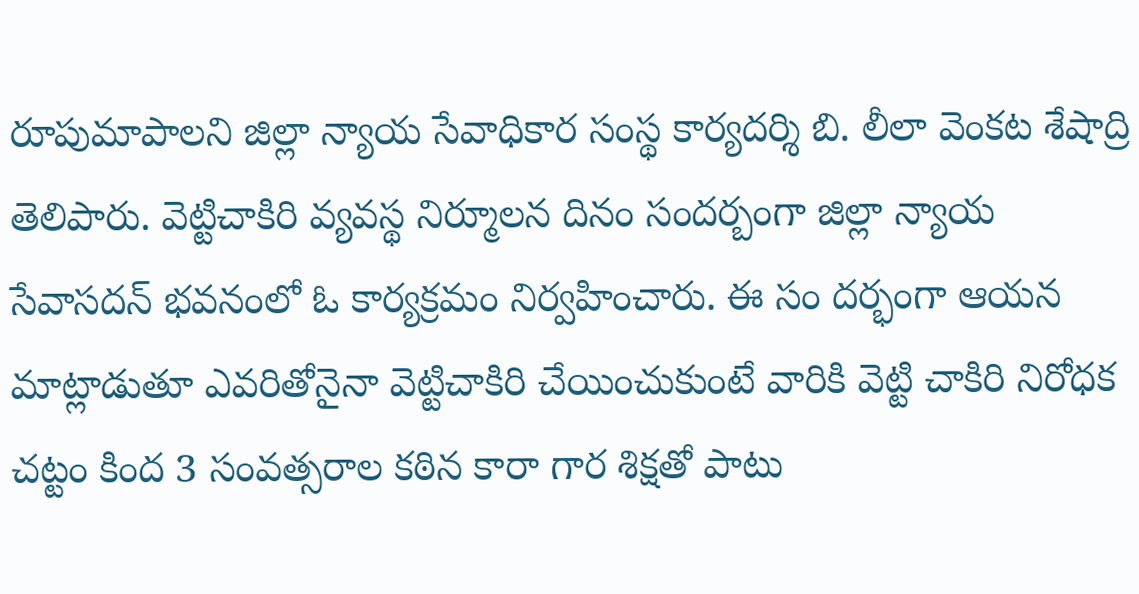రూపుమాపాలని జిల్లా న్యాయ సేవాధికార సంస్థ కార్యదర్శి బి. లీలా వెంకట శేషాద్రి తెలిపారు. వెట్టిచాకిరి వ్యవస్థ నిర్మూలన దినం సందర్బంగా జిల్లా న్యాయ సేవాసదన్ భవనంలో ఓ కార్యక్రమం నిర్వహించారు. ఈ సం దర్భంగా ఆయన మాట్లాడుతూ ఎవరితోనైనా వెట్టిచాకిరి చేయించుకుంటే వారికి వెట్టి చాకిరి నిరోధక చట్టం కింద 3 సంవత్సరాల కఠిన కారా గార శిక్షతో పాటు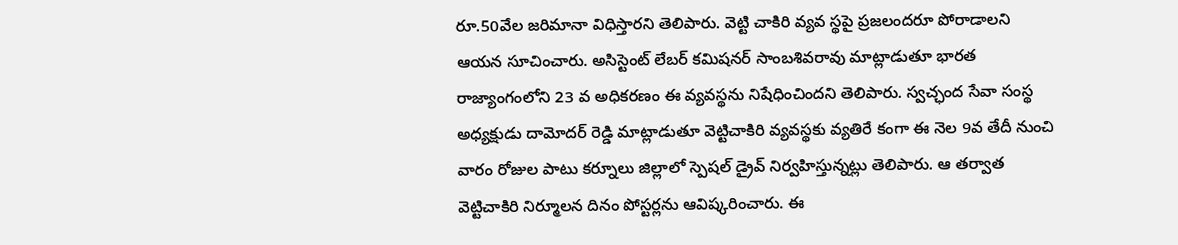రూ.50వేల జరిమానా విధిస్తారని తెలిపారు. వెట్టి చాకిరి వ్యవ స్థపై ప్రజలందరూ పోరాడాలని ఆయన సూచించారు. అసిస్టెంట్ లేబర్ కమిషనర్ సాంబశివరావు మాట్లాడుతూ భారత రాజ్యాంగంలోని 23 వ అధికరణం ఈ వ్యవస్థను నిషేధించిందని తెలిపారు. స్వచ్ఛంద సేవా సంస్థ అధ్యక్షుడు దామోదర్ రెడ్డి మాట్లాడుతూ వెట్టిచాకిరి వ్యవస్థకు వ్యతిరే కంగా ఈ నెల 9వ తేదీ నుంచి వారం రోజుల పాటు కర్నూలు జిల్లాలో స్పెషల్ డ్రైవ్ నిర్వహిస్తున్నట్లు తెలిపారు. ఆ తర్వాత వెట్టిచాకిరి నిర్మూలన దినం పోస్టర్లను ఆవిష్కరించారు. ఈ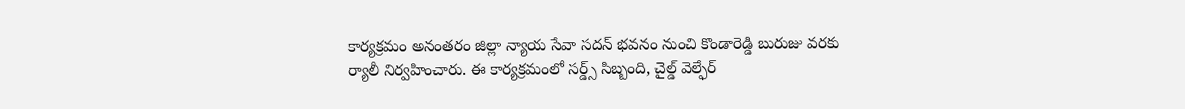కార్యక్రమం అనంతరం జిల్లా న్యాయ సేవా సదన్ భవనం నుంచి కొండారెడ్డి బురుజు వరకు ర్యాలీ నిర్వహించారు. ఈ కార్యక్రమంలో సర్డ్స్ సిబ్బంది, చైల్డ్ వెల్ఫేర్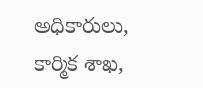అధికారులు, కార్మిక శాఖ,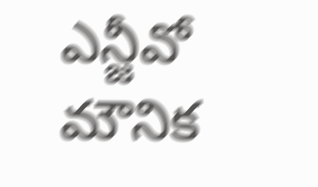ఎన్జీవో మౌనిక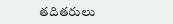తదితరులు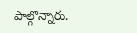పాల్గొన్నారు.